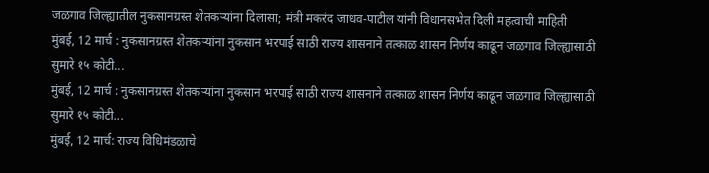जळगाव जिल्ह्यातील नुकसानग्रस्त शेतकऱ्यांना दिलासा; मंत्री मकरंद जाधव-पाटील यांनी विधानसभेत दिली महत्वाची माहिती
मुंबई, 12 मार्च : नुकसानग्रस्त शेतकऱ्यांना नुकसान भरपाई साठी राज्य शासनाने तत्काळ शासन निर्णय काढून जळगाव जिल्ह्यासाठी सुमारे १५ कोटी...
मुंबई, 12 मार्च : नुकसानग्रस्त शेतकऱ्यांना नुकसान भरपाई साठी राज्य शासनाने तत्काळ शासन निर्णय काढून जळगाव जिल्ह्यासाठी सुमारे १५ कोटी...
मुंबई, 12 मार्च: राज्य विधिमंडळाचे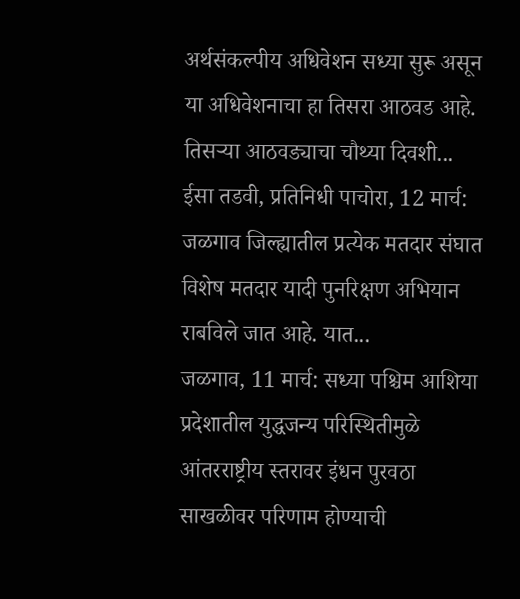अर्थसंकल्पीय अधिवेशन सध्या सुरू असून या अधिवेशनाचा हा तिसरा आठवड आहे. तिसऱ्या आठवड्याचा चौथ्या दिवशी...
ईसा तडवी, प्रतिनिधी पाचोरा, 12 मार्च: जळगाव जिल्ह्यातील प्रत्येक मतदार संघात विशेष मतदार यादी पुनरिक्षण अभियान राबविले जात आहे. यात...
जळगाव, 11 मार्च: सध्या पश्चिम आशिया प्रदेशातील युद्धजन्य परिस्थितीमुळे आंतरराष्ट्रीय स्तरावर इंधन पुरवठा साखळीवर परिणाम होण्याची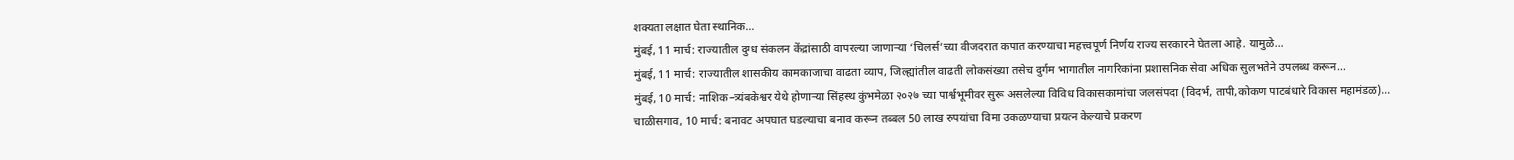शक्यता लक्षात घेता स्थानिक...
मुंबई, 11 मार्च: राज्यातील दुग्ध संकलन केंद्रांसाठी वापरल्या जाणाऱ्या ‘चिलर्स’च्या वीजदरात कपात करण्याचा महत्त्वपूर्ण निर्णय राज्य सरकारने घेतला आहे. यामुळे...
मुंबई, 11 मार्च: राज्यातील शासकीय कामकाजाचा वाढता व्याप, जिल्ह्यांतील वाढती लोकसंख्या तसेच दुर्गम भागातील नागरिकांना प्रशासनिक सेवा अधिक सुलभतेने उपलब्ध करून...
मुंबई, 10 मार्च: नाशिक–त्र्यंबकेश्वर येथे होणाऱ्या सिंहस्थ कुंभमेळा २०२७ च्या पार्श्वभूमीवर सुरू असलेल्या विविध विकासकामांचा जलसंपदा (विदर्भ, तापी,कोकण पाटबंधारे विकास महामंडळ)...
चाळीसगाव, 10 मार्च: बनावट अपघात घडल्याचा बनाव करून तब्बल 50 लाख रुपयांचा विमा उकळण्याचा प्रयत्न केल्याचे प्रकरण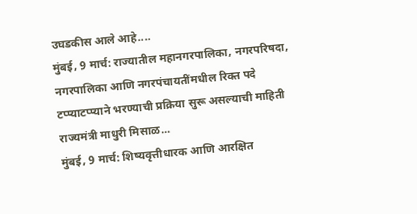उघडकीस आले आहे....
मुंबई, 9 मार्च: राज्यातील महानगरपालिका, नगरपरिषदा, नगरपालिका आणि नगरपंचायतींमधील रिक्त पदे टप्प्याटप्प्याने भरण्याची प्रक्रिया सुरू असल्याची माहिती राज्यमंत्री माधुरी मिसाळ...
मुंबई, 9 मार्च: शिष्यवृत्तीधारक आणि आरक्षित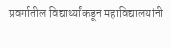प्रवर्गातील विद्यार्थ्यांकडून महाविद्यालयांनी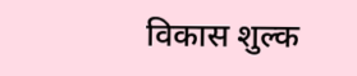विकास शुल्क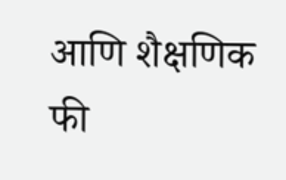आणि शैक्षणिक फी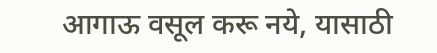आगाऊ वसूल करू नये, यासाठी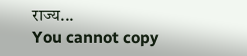राज्य...
You cannot copy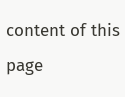content of this page